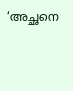‘അച്ഛനെ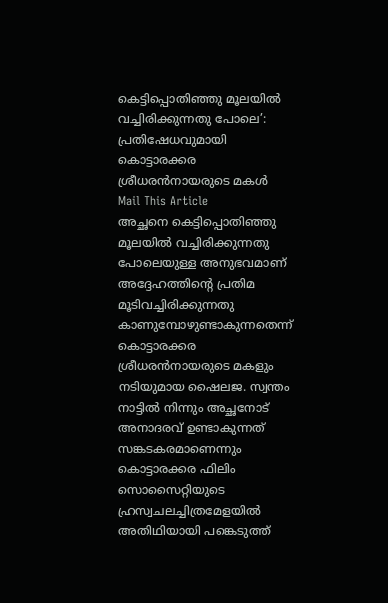കെട്ടിപ്പൊതിഞ്ഞു മൂലയിൽ വച്ചിരിക്കുന്നതു പോലെ’: പ്രതിഷേധവുമായി കൊട്ടാരക്കര ശ്രീധരൻനായരുടെ മകൾ
Mail This Article
അച്ഛനെ കെട്ടിപ്പൊതിഞ്ഞു മൂലയിൽ വച്ചിരിക്കുന്നതു പോലെയുള്ള അനുഭവമാണ് അദ്ദേഹത്തിന്റെ പ്രതിമ മൂടിവച്ചിരിക്കുന്നതു കാണുമ്പോഴുണ്ടാകുന്നതെന്ന് കൊട്ടാരക്കര ശ്രീധരൻനായരുടെ മകളും നടിയുമായ ഷൈലജ. സ്വന്തം നാട്ടിൽ നിന്നും അച്ഛനോട് അനാദരവ് ഉണ്ടാകുന്നത് സങ്കടകരമാണെന്നും കൊട്ടാരക്കര ഫിലിം സൊസൈറ്റിയുടെ ഹ്രസ്വചലച്ചിത്രമേളയിൽ അതിഥിയായി പങ്കെടുത്ത്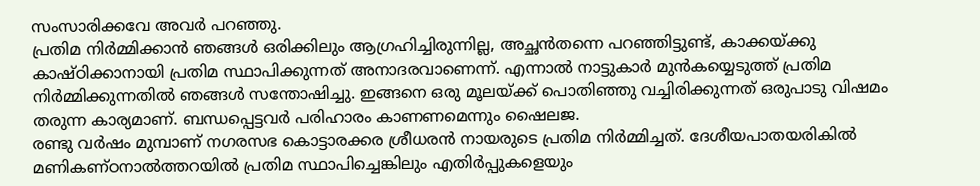സംസാരിക്കവേ അവർ പറഞ്ഞു.
പ്രതിമ നിർമ്മിക്കാൻ ഞങ്ങൾ ഒരിക്കിലും ആഗ്രഹിച്ചിരുന്നില്ല, അച്ഛൻതന്നെ പറഞ്ഞിട്ടുണ്ട്, കാക്കയ്ക്കു കാഷ്ഠിക്കാനായി പ്രതിമ സ്ഥാപിക്കുന്നത് അനാദരവാണെന്ന്. എന്നാൽ നാട്ടുകാർ മുൻകയ്യെടുത്ത് പ്രതിമ നിർമ്മിക്കുന്നതിൽ ഞങ്ങൾ സന്തോഷിച്ചു. ഇങ്ങനെ ഒരു മൂലയ്ക്ക് പൊതിഞ്ഞു വച്ചിരിക്കുന്നത് ഒരുപാടു വിഷമം തരുന്ന കാര്യമാണ്. ബന്ധപ്പെട്ടവർ പരിഹാരം കാണണമെന്നും ഷൈലജ.
രണ്ടു വർഷം മുമ്പാണ് നഗരസഭ കൊട്ടാരക്കര ശ്രീധരൻ നായരുടെ പ്രതിമ നിർമ്മിച്ചത്. ദേശീയപാതയരികിൽ മണികണ്ഠനാൽത്തറയിൽ പ്രതിമ സ്ഥാപിച്ചെങ്കിലും എതിർപ്പുകളെയും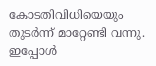കോടതിവിധിയെയും തുടർന്ന് മാറ്റേണ്ടി വന്നു. ഇപ്പോൾ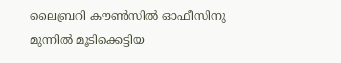ലൈബ്രറി കൗൺസിൽ ഓഫീസിനു മുന്നിൽ മൂടിക്കെട്ടിയ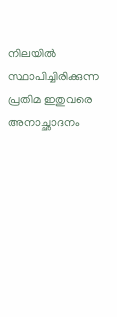നിലയിൽ സ്ഥാപിച്ചിരിക്കുന്ന പ്രതിമ ഇതുവരെ അനാച്ഛാദനം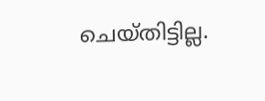ചെയ്തിട്ടില്ല.